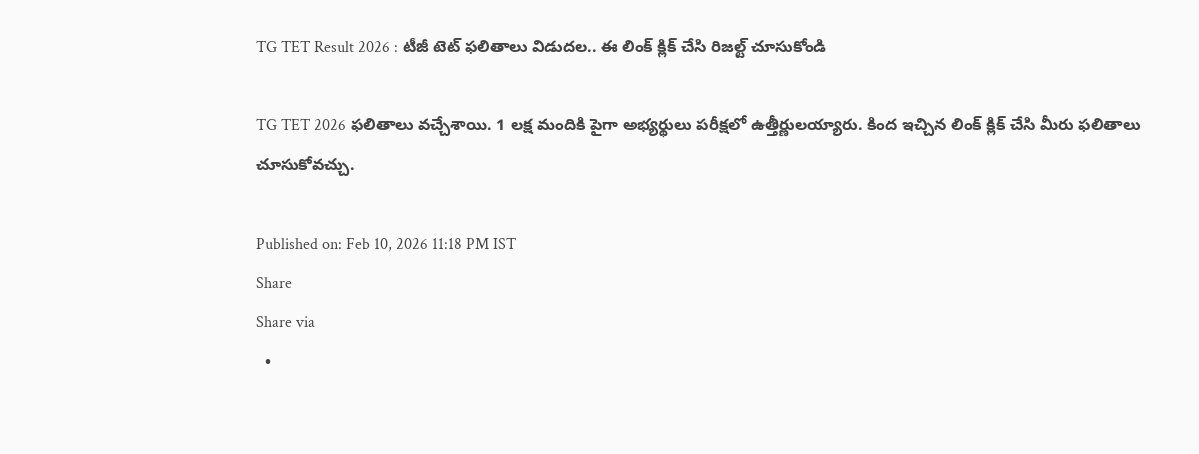TG TET Result 2026 : టీజీ టెట్ ఫలితాలు విడుదల.. ఈ లింక్ క్లిక్ చేసి రిజల్ట్ చూసుకోండి

TG TET 2026 ఫలితాలు వచ్చేశాయి. 1 లక్ష మందికి పైగా అభ్యర్థులు పరీక్షలో ఉత్తీర్ణులయ్యారు. కింద ఇచ్చిన లింక్ క్లిక్ చేసి మీరు ఫలితాలు చూసుకోవచ్చు.

Published on: Feb 10, 2026 11:18 PM IST
Share
Share via
  •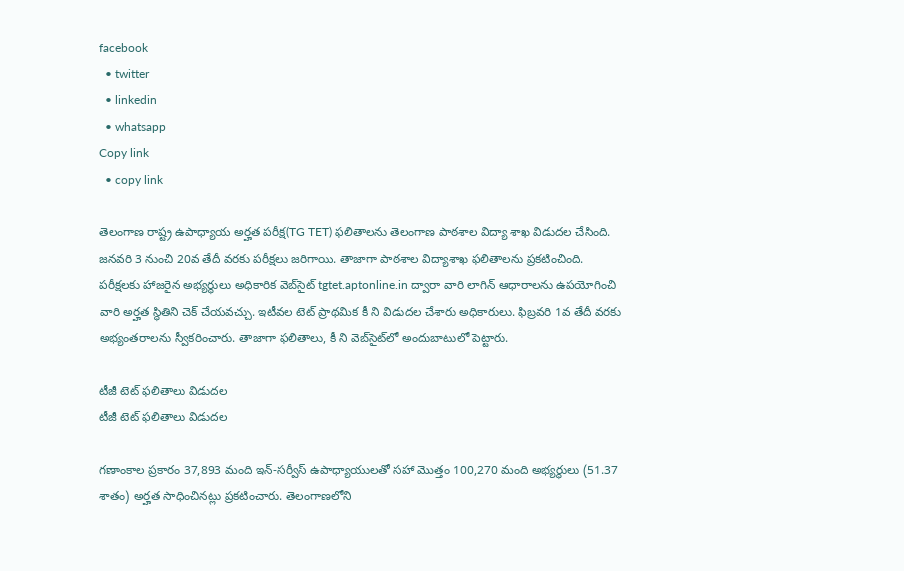facebook
  • twitter
  • linkedin
  • whatsapp
Copy link
  • copy link

తెలంగాణ రాష్ట్ర ఉపాధ్యాయ అర్హత పరీక్ష(TG TET) ఫలితాలను తెలంగాణ పాఠశాల విద్యా శాఖ విడుదల చేసింది. జనవరి 3 నుంచి 20వ తేదీ వరకు పరీక్షలు జరిగాయి. తాజాగా పాఠశాల విద్యాశాఖ ఫలితాలను ప్రకటించింది. పరీక్షలకు హాజరైన అభ్యర్థులు అధికారిక వెబ్‌సైట్ tgtet.aptonline.in ద్వారా వారి లాగిన్ ఆధారాలను ఉపయోగించి వారి అర్హత స్థితిని చెక్ చేయవచ్చు. ఇటీవల టెట్ ప్రాథమిక కీ ని విడుదల చేశారు అధికారులు. ఫిబ్రవరి 1వ తేదీ వరకు అభ్యంతరాలను స్వీకరించారు. తాజాగా ఫలితాలు, కీ ని వెబ్‌సైట్‌లో అందుబాటులో పెట్టారు.

టీజీ టెట్ ఫలితాలు విడుదల
టీజీ టెట్ ఫలితాలు విడుదల

గణాంకాల ప్రకారం 37,893 మంది ఇన్-సర్వీస్ ఉపాధ్యాయులతో సహా మొత్తం 100,270 మంది అభ్యర్థులు (51.37 శాతం) అర్హత సాధించినట్లు ప్రకటించారు. తెలంగాణలోని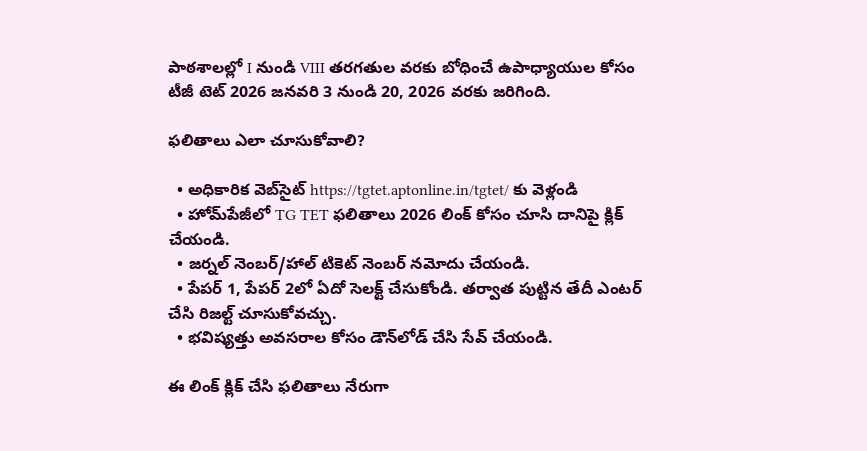పాఠశాలల్లో I నుండి VIII తరగతుల వరకు బోధించే ఉపాధ్యాయుల కోసం టీజీ టెట్ 2026 జనవరి 3 నుండి 20, 2026 వరకు జరిగింది.

ఫలితాలు ఎలా చూసుకోవాలి?

  • అధికారిక వెబ్‌సైట్‌ https://tgtet.aptonline.in/tgtet/ కు వెళ్లండి
  • హోమ్‌పేజీలో TG TET ఫలితాలు 2026 లింక్ కోసం చూసి దానిపై క్లిక్ చేయండి.
  • జర్నల్ నెంబర్/హాల్ టికెట్ నెంబర్ నమోదు చేయండి.
  • పేపర్ 1, పేపర్ 2లో ఏదో సెలక్ట్ చేసుకోండి. తర్వాత పుట్టిన తేదీ ఎంటర్ చేసి రిజల్ట్ చూసుకోవచ్చు.
  • భవిష్యత్తు అవసరాల కోసం డౌన్‌లోడ్ చేసి సేవ్ చేయండి.

ఈ లింక్ క్లిక్ చేసి ఫలితాలు నేరుగా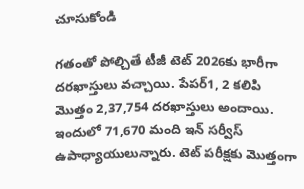చూసుకోండి

గతంతో పోల్చితే టీజీ టెట్ 2026కు భారీగా దరఖాస్తులు వచ్చాయి. పేపర్‌1, 2 కలిపి మొత్తం 2,37,754 దరఖాస్తులు అందాయి. ఇందులో 71,670 మంది ఇన్‌ సర్వీస్‌ ఉపాధ్యాయులున్నారు. టెట్ పరీక్షకు మెుత్తంగా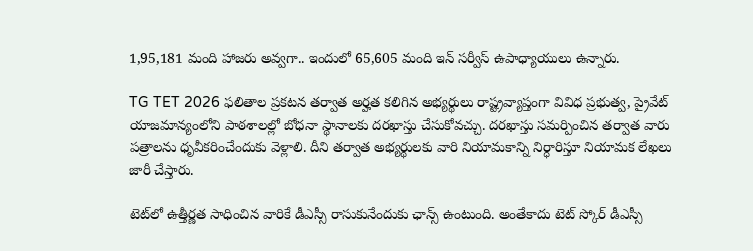1,95,181 మంది హాజరు అవ్వగా.. ఇందులో 65,605 మంది ఇన్ సర్వీస్ ఉపాధ్యాయులు ఉన్నారు.

TG TET 2026 ఫలితాల ప్రకటన తర్వాత అర్హత కలిగిన అభ్యర్థులు రాష్ట్రవ్యాప్తంగా వివిధ ప్రభుత్వ, ప్రైవేట్ యాజమాన్యంలోని పాఠశాలల్లో బోధనా స్థానాలకు దరఖాస్తు చేసుకోవచ్చు. దరఖాస్తు సమర్పించిన తర్వాత వారు పత్రాలను ధృవీకరించేందుకు వెళ్లాలి. దీని తర్వాత అభ్యర్థులకు వారి నియామకాన్ని నిర్ధారిస్తూ నియామక లేఖలు జారీ చేస్తారు.

టెట్‌లో ఉత్తీర్ణత సాధించిన వారికే డీఎస్సీ రాసుకునేందుకు ఛాన్స్ ఉంటుంది. అంతేకాదు టెట్ స్కోర్ డీఎస్సీ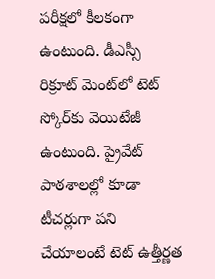పరీక్షలో కీలకంగా ఉంటుంది. డీఎస్సీ రిక్రూట్ మెంట్‌లో టెట్ స్కోర్‌కు వెయిటేజీ ఉంటుంది. ప్రైవేట్ పాఠశాలల్లో కూడా టీచర్లుగా పని చేయాలంటే టెట్ ఉత్తీర్ణత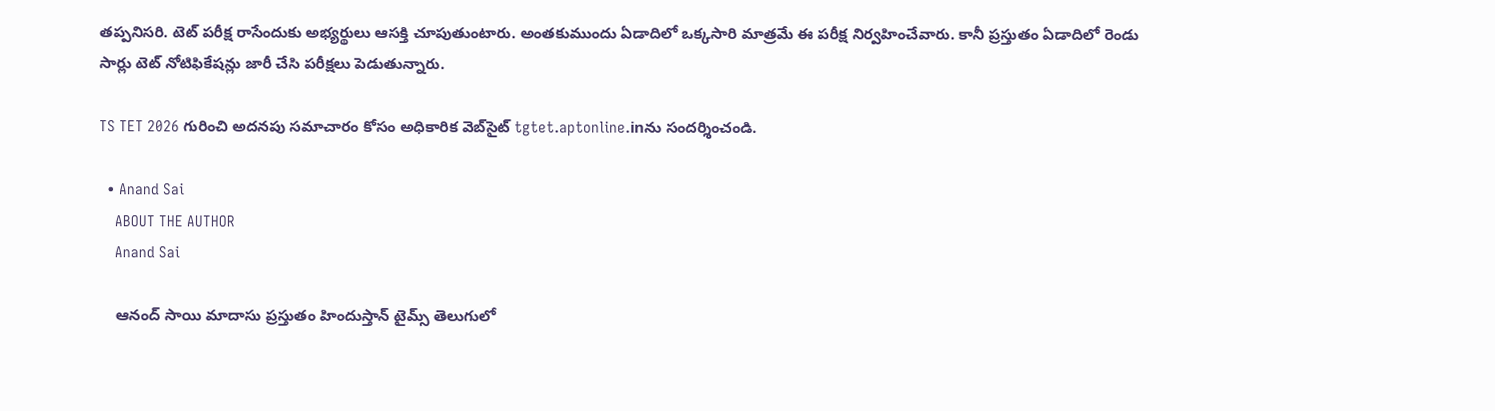తప్పనిసరి. టెట్ పరీక్ష రాసేందుకు అభ్యర్థులు ఆసక్తి చూపుతుంటారు. అంతకుముందు ఏడాదిలో ఒక్కసారి మాత్రమే ఈ పరీక్ష నిర్వహించేవారు. కానీ ప్రస్తుతం ఏడాదిలో రెండు సార్లు టెట్ నోటిఫికేషన్లు జారీ చేసి పరీక్షలు పెడుతున్నారు.

TS TET 2026 గురించి అదనపు సమాచారం కోసం అధికారిక వెబ్‌సైట్‌ tgtet.aptonline.inను సందర్శించండి.

  • Anand Sai
    ABOUT THE AUTHOR
    Anand Sai

    ఆనంద్ సాయి మాదాసు ప్రస్తుతం హిందుస్తాన్ టైమ్స్ తెలుగులో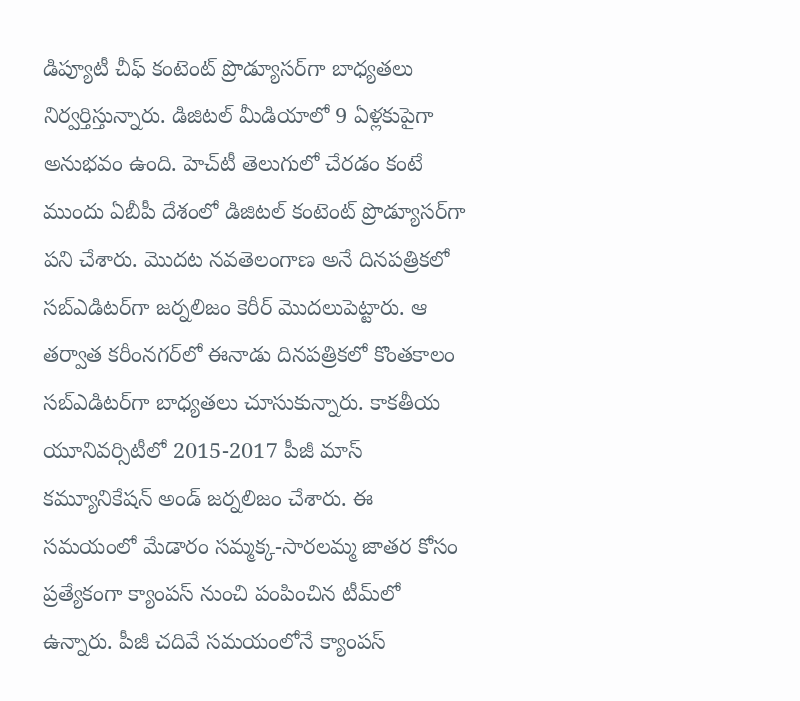డిప్యూటీ చీఫ్ కంటెంట్ ప్రొడ్యూసర్‌గా బాధ్యతలు నిర్వర్తిస్తున్నారు. డిజిటల్ మీడియాలో 9 ఏళ్లకుపైగా అనుభవం ఉంది. హెచ్‌టీ తెలుగులో చేరడం కంటే ముందు ఏబీపీ దేశంలో డిజిటల్ కంటెంట్ ప్రొడ్యూసర్‌గా పని చేశారు. మెుదట నవతెలంగాణ అనే దినపత్రికలో సబ్ఎడిటర్‌గా జర్నలిజం కెరీర్ మెుదలుపెట్టారు. ఆ తర్వాత కరీంనగర్‌లో ఈనాడు దినపత్రికలో కొంతకాలం సబ్‌ఎడిటర్‌గా బాధ్యతలు చూసుకున్నారు. కాకతీయ యూనివర్సిటీలో 2015-2017 పీజీ మాస్ కమ్యూనికేషన్ అండ్ జర్నలిజం చేశారు. ఈ సమయంలో మేడారం సమ్మక్క-సారలమ్మ జాతర కోసం ప్రత్యేకంగా క్యాంపస్ నుంచి పంపించిన టీమ్‌లో ఉన్నారు. పీజీ చదివే సమయంలోనే క్యాంపస్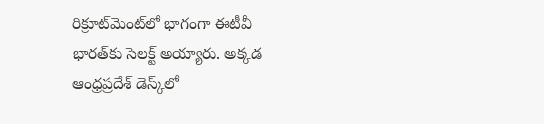రిక్రూట్‌మెంట్‌లో భాగంగా ఈటీవీ భారత్‌కు సెలక్ట్ అయ్యారు. అక్కడ ఆంధ్రప్రదేశ్‌ డెస్క్‌లో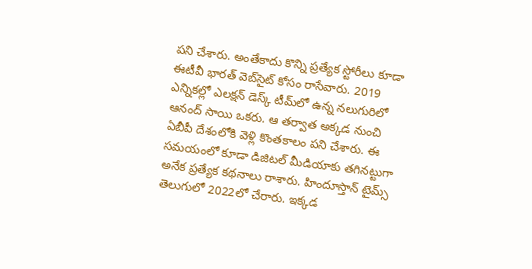పని చేశారు. అంతేకాదు కొన్ని ప్రత్యేక స్టోరీలు కూడా ఈటీవీ భారత్ వెబ్‌సైట్ కోసం రాసేవారు. 2019 ఎన్నికల్లో ఎలక్షన్ డెస్క్‌ టీమ్‌లో ఉన్న నలుగురిలో ఆనంద్ సాయి ఒకరు. ఆ తర్వాత అక్కడ నుంచి ఏబీపీ దేశంలోకి వెళ్లి కొంతకాలం పని చేశారు. ఈ సమయంలో కూడా డిజిటల్ మీడియాకు తగినట్టుగా అనేక ప్రత్యేక కథనాలు రాశారు. హిందూస్తాన్ టైమ్స్‌ తెలుగులో 2022లో చేరారు. ఇక్కడ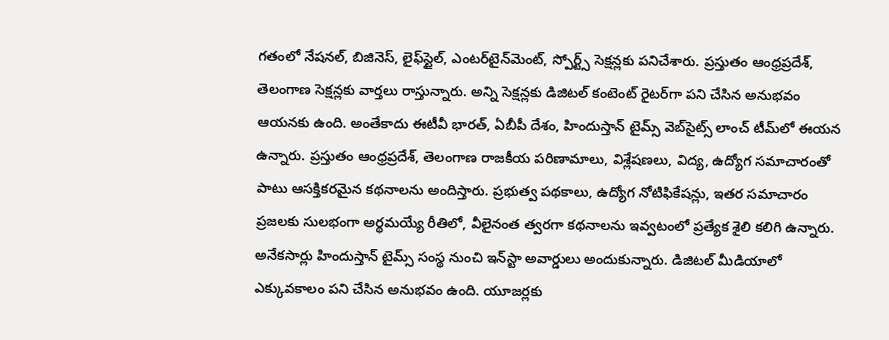గతంలో నేషనల్, బిజినెస్, లైఫ్‌స్టైల్, ఎంటర్‌టైన్‌మెంట్‌, స్పోర్ట్స్‌ సెక్షన్లకు పనిచేశారు. ప్రస్తుతం ఆంధ్రప్రదేశ్, తెలంగాణ సెక్షన్లకు వార్తలు రాస్తున్నారు. అన్ని సెక్షన్లకు డిజిటల్ కంటెంట్ రైటర్‌గా పని చేసిన అనుభవం ఆయనకు ఉంది. అంతేకాదు ఈటీవీ భారత్, ఏబీపీ దేశం, హిందుస్తాన్ టైమ్స్ వెబ్‌సైట్స్ లాంచ్ టీమ్‌లో ఈయన ఉన్నారు. ప్రస్తుతం ఆంధ్రప్రదేశ్, తెలంగాణ రాజకీయ పరిణామాలు, విశ్లేషణలు, విద్య, ఉద్యోగ సమాచారంతో పాటు ఆసక్తికరమైన కథనాలను అందిస్తారు. ప్రభుత్వ పథకాలు, ఉద్యోగ నోటిఫికేషన్లు, ఇతర సమాచారం ప్రజలకు సులభంగా అర్థమయ్యే రీతిలో, వీలైనంత త్వరగా కథనాలను ఇవ్వటంలో ప్రత్యేక శైలి కలిగి ఉన్నారు. అనేకసార్లు హిందుస్తాన్ టైమ్స్ సంస్థ నుంచి ఇన్‌స్టా అవార్డులు అందుకున్నారు. డిజిటల్ మీడియాలో ఎక్కువకాలం పని చేసిన అనుభవం ఉంది. యూజర్లకు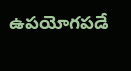ఉపయోగపడే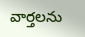వార్తలను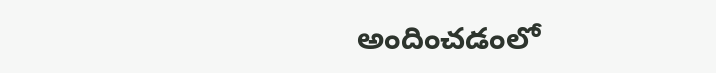అందించడంలో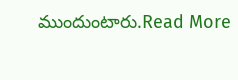ముందుంటారు.Read More